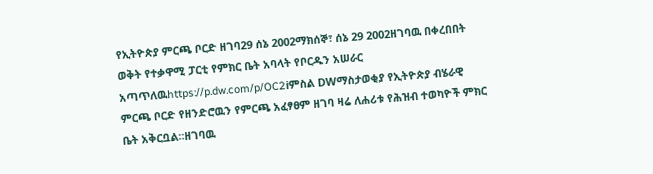የኢትዮጵያ ምርጫ ቦርድ ዘገባ29 ሰኔ 2002ማክሰኞ፣ ሰኔ 29 2002ዘገባዉ በቀረበበት ወቅት የተቃዋሚ ፓርቲ የምክር ቤት አባላት የቦርዱን አሠራር አጣጥለዉhttps://p.dw.com/p/OC2iምስል DWማስታወቂያ የኢትዮጵያ ብሄራዊ ምርጫ ቦርድ የዘንድሮዉን የምርጫ አፈፃፀም ዘገባ ዛሬ ለሐሪቱ የሕዝብ ተወካዮች ምክር ቤት አቅርቧል።ዘገባዉ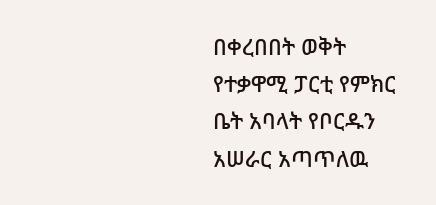በቀረበበት ወቅት የተቃዋሚ ፓርቲ የምክር ቤት አባላት የቦርዱን አሠራር አጣጥለዉ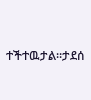ተችተዉታል።ታደሰ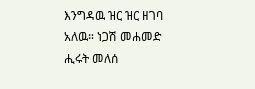እንግዳዉ ዝር ዝር ዘገባ አለዉ። ነጋሽ መሐመድ ሒሩት መለሰ